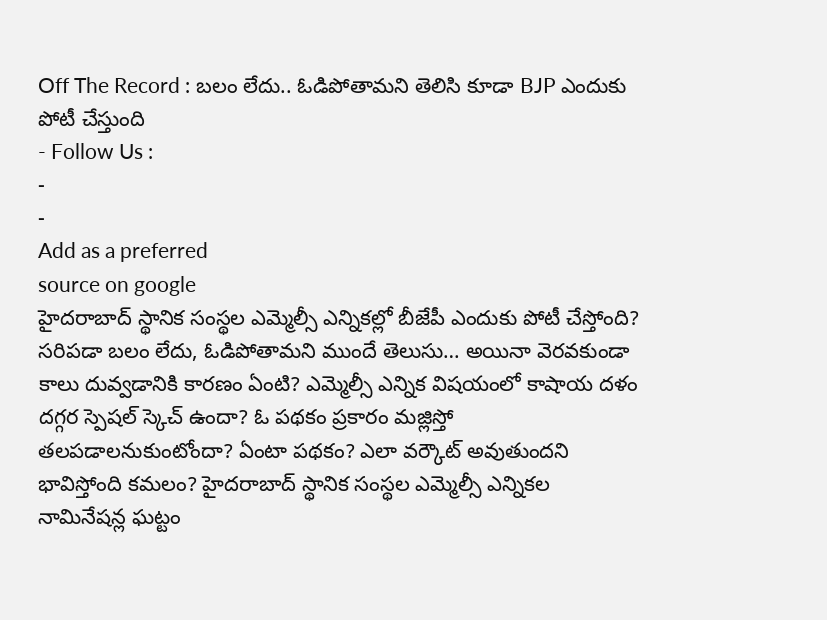Off The Record : బలం లేదు.. ఓడిపోతామని తెలిసి కూడా BJP ఎందుకు పోటీ చేస్తుంది
- Follow Us :
-
-
Add as a preferred
source on google
హైదరాబాద్ స్థానిక సంస్థల ఎమ్మెల్సీ ఎన్నికల్లో బీజేపీ ఎందుకు పోటీ చేస్తోంది? సరిపడా బలం లేదు, ఓడిపోతామని ముందే తెలుసు… అయినా వెరవకుండా కాలు దువ్వడానికి కారణం ఏంటి? ఎమ్మెల్సీ ఎన్నిక విషయంలో కాషాయ దళం దగ్గర స్పెషల్ స్కెచ్ ఉందా? ఓ పథకం ప్రకారం మజ్లిస్తో తలపడాలనుకుంటోందా? ఏంటా పథకం? ఎలా వర్కౌట్ అవుతుందని భావిస్తోంది కమలం? హైదరాబాద్ స్థానిక సంస్థల ఎమ్మెల్సీ ఎన్నికల నామినేషన్ల ఘట్టం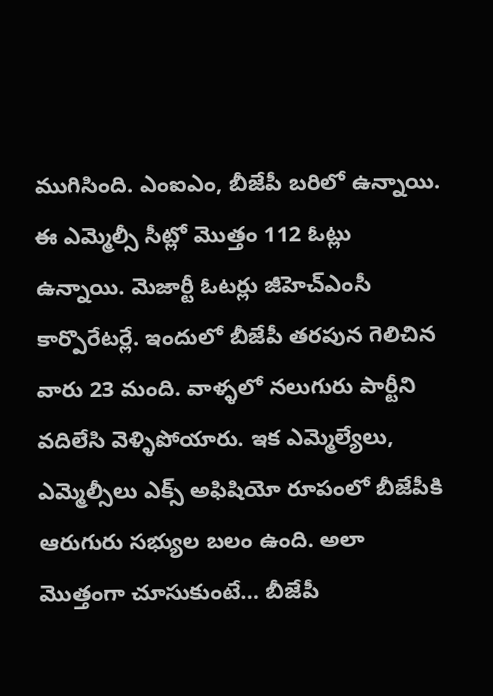ముగిసింది. ఎంఐఎం, బీజేపీ బరిలో ఉన్నాయి. ఈ ఎమ్మెల్సీ సీట్లో మొత్తం 112 ఓట్లు ఉన్నాయి. మెజార్టీ ఓటర్లు జీహెచ్ఎంసీ కార్పొరేటర్లే. ఇందులో బీజేపీ తరపున గెలిచిన వారు 23 మంది. వాళ్ళలో నలుగురు పార్టీని వదిలేసి వెళ్ళిపోయారు. ఇక ఎమ్మెల్యేలు, ఎమ్మెల్సీలు ఎక్స్ అఫిషియో రూపంలో బీజేపీకి ఆరుగురు సభ్యుల బలం ఉంది. అలా మొత్తంగా చూసుకుంటే… బీజేపీ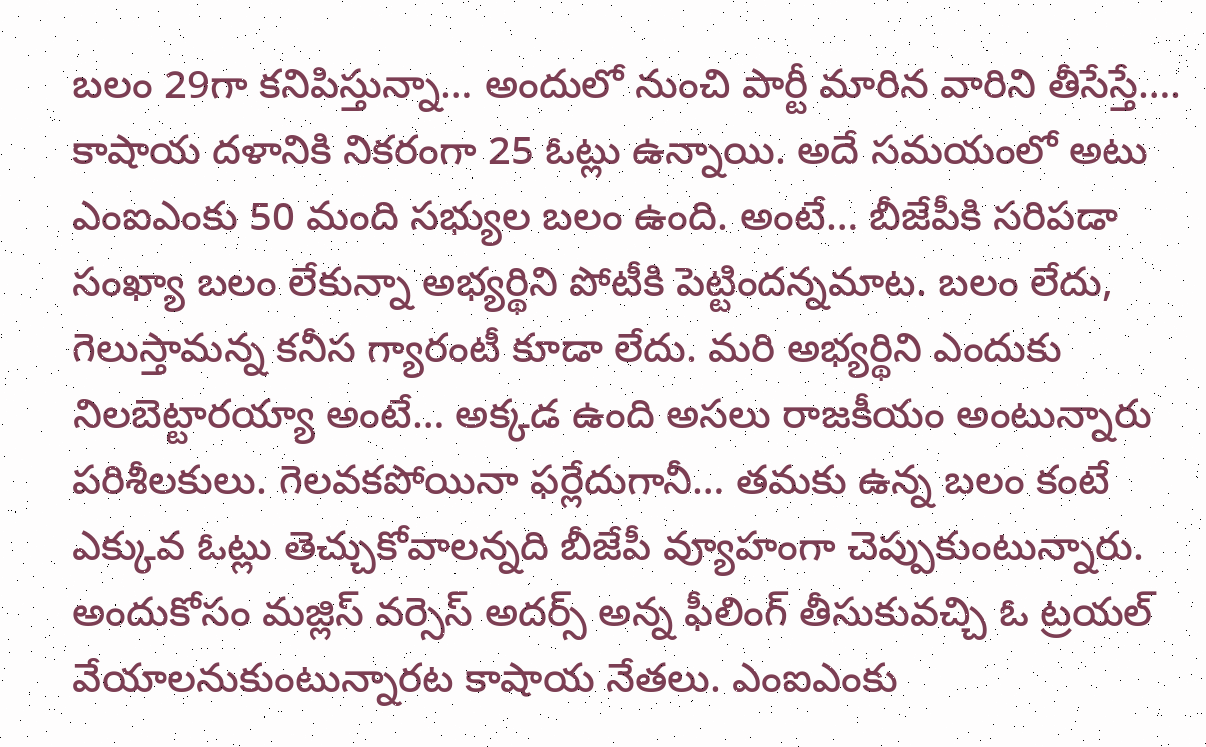బలం 29గా కనిపిస్తున్నా… అందులో నుంచి పార్టీ మారిన వారిని తీసేస్తే…. కాషాయ దళానికి నికరంగా 25 ఓట్లు ఉన్నాయి. అదే సమయంలో అటు ఎంఐఎంకు 50 మంది సభ్యుల బలం ఉంది. అంటే… బీజేపీకి సరిపడా సంఖ్యా బలం లేకున్నా అభ్యర్థిని పోటీకి పెట్టిందన్నమాట. బలం లేదు, గెలుస్తామన్న కనీస గ్యారంటీ కూడా లేదు. మరి అభ్యర్థిని ఎందుకు నిలబెట్టారయ్యా అంటే… అక్కడ ఉంది అసలు రాజకీయం అంటున్నారు పరిశీలకులు. గెలవకపోయినా ఫర్లేదుగానీ… తమకు ఉన్న బలం కంటే ఎక్కువ ఓట్లు తెచ్చుకోవాలన్నది బీజేపీ వ్యూహంగా చెప్పుకుంటున్నారు. అందుకోసం మజ్లిస్ వర్సెస్ అదర్స్ అన్న ఫీలింగ్ తీసుకువచ్చి ఓ ట్రయల్ వేయాలనుకుంటున్నారట కాషాయ నేతలు. ఎంఐఎంకు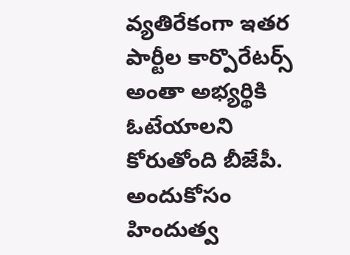వ్యతిరేకంగా ఇతర పార్టీల కార్పొరేటర్స్ అంతా అభ్యర్థికి ఓటేయాలని కోరుతోంది బీజేపీ. అందుకోసం హిందుత్వ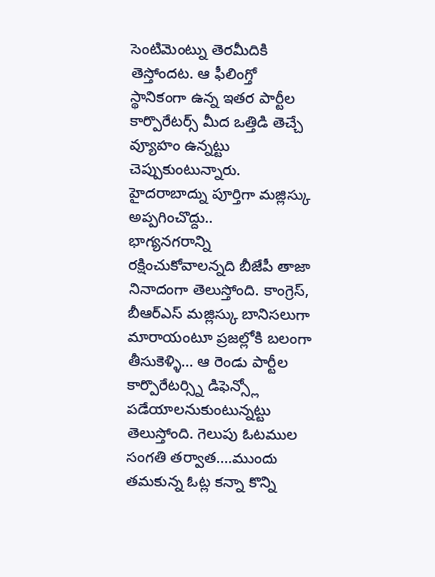సెంటిమెంట్ను తెరమీదికి తెస్తోందట. ఆ ఫీలింగ్తో స్థానికంగా ఉన్న ఇతర పార్టీల కార్పొరేటర్స్ మీద ఒత్తిడి తెచ్చే వ్యూహం ఉన్నట్టు చెప్పుకుంటున్నారు. హైదరాబాద్ను పూర్తిగా మజ్లిస్కు అప్పగించొద్దు..
భాగ్యనగరాన్ని రక్షించుకోవాలన్నది బీజేపీ తాజా నినాదంగా తెలుస్తోంది. కాంగ్రెస్, బీఆర్ఎస్ మజ్లిస్కు బానిసలుగా మారాయంటూ ప్రజల్లోకి బలంగా తీసుకెళ్ళి… ఆ రెండు పార్టీల కార్పొరేటర్స్ని డిఫెన్స్లో పడేయాలనుకుంటున్నట్టు తెలుస్తోంది. గెలుపు ఓటముల సంగతి తర్వాత….ముందు తమకున్న ఓట్ల కన్నా కొన్ని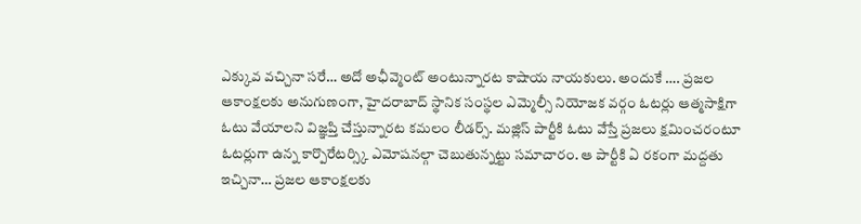ఎక్కువ వచ్చినా సరే… అదో అఛీవ్మెంట్ అంటున్నారట కాషాయ నాయకులు. అందుకే …. ప్రజల ఆకాంక్షలకు అనుగుణంగా, హైదరాబాద్ స్థానిక సంస్థల ఎమ్మెల్సీ నియోజక వర్గం ఓటర్లు ఆత్మసాక్షిగా ఓటు వేయాలని విజ్ఞప్తి చేస్తున్నారట కమలం లీడర్స్. మజ్లిస్ పార్టీకి ఓటు వేస్తే ప్రజలు క్షమించరంటూ ఓటర్లుగా ఉన్న కార్పొరేటర్స్కి ఎమోషనల్గా చెబుతున్నట్టు సమాచారం. ఆ పార్టీకి ఏ రకంగా మద్దతు ఇచ్చినా… ప్రజల ఆకాంక్షలకు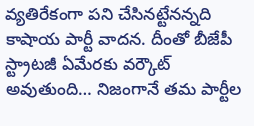వ్యతిరేకంగా పని చేసినట్టేనన్నది కాషాయ పార్టీ వాదన. దీంతో బీజేపీ స్ట్రాటజీ ఏమేరకు వర్కౌట్ అవుతుంది… నిజంగానే తమ పార్టీల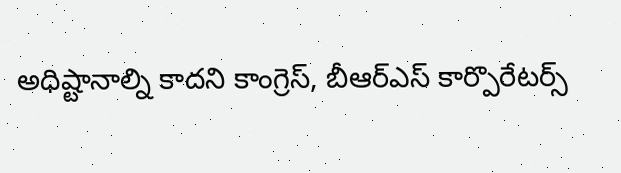అధిష్టానాల్ని కాదని కాంగ్రెస్, బీఆర్ఎస్ కార్పొరేటర్స్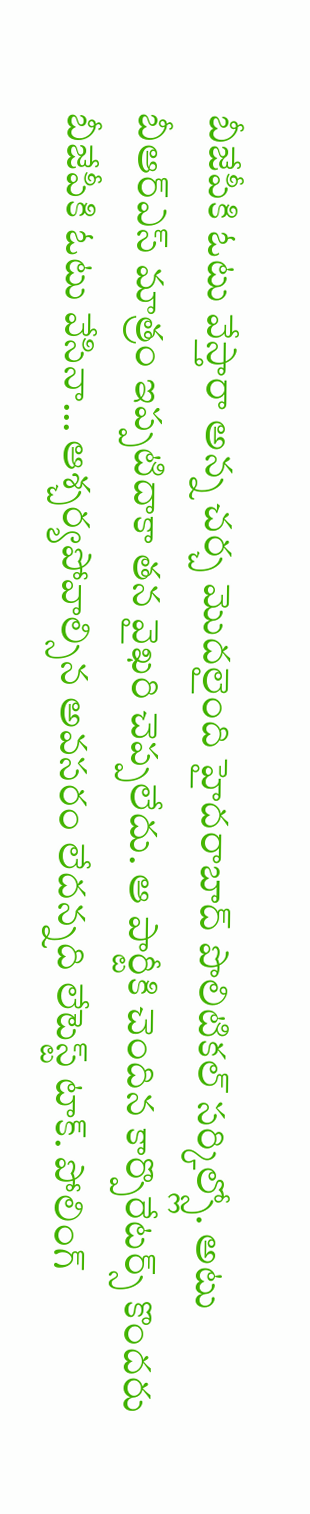బీజేపీకి ఓటు వేస్తారా అన్న చర్చ మొదలైంది హైదరాబాద్ పొలిటికల్ సర్కిల్స్లో. అటు బీఆర్ఎస్ మాత్రం ఇప్పటిదాకా తన వైఖరి చెప్పలేదు. ఆ పార్టీకి చెందిన కార్పొరేటర్స్ కొందరు బీజేపీకి ఓటు వేసినా… ఆశ్చర్యపోవాల్సిన అవసరం లేదన్నది లేటెస్ట్ టాక్. పోలింగ్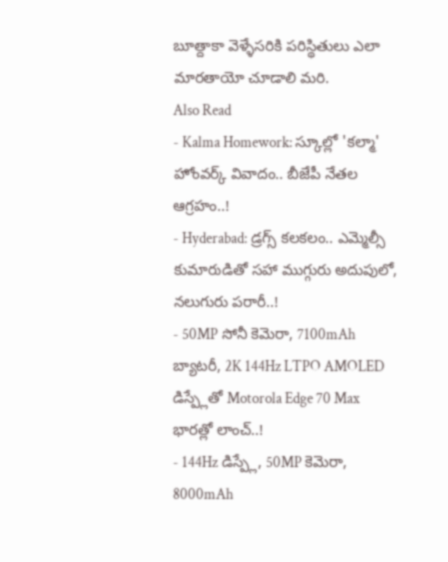బూత్దాకా వెళ్ళేసరికి పరిస్థితులు ఎలా మారతాయో చూడాలి మరి.
Also Read
- Kalma Homework: స్కూల్లో 'కల్మా' హోంవర్క్ వివాదం.. బీజేపీ నేతల ఆగ్రహం..!
- Hyderabad: డ్రగ్స్ కలకలం.. ఎమ్మెల్సీ కుమారుడితో సహా ముగ్గురు అదుపులో, నలుగురు పరారీ..!
- 50MP సోనీ కెమెరా, 7100mAh బ్యాటరీ, 2K 144Hz LTPO AMOLED డిస్ప్లేతో Motorola Edge 70 Max భారత్లో లాంచ్..!
- 144Hz డిస్ప్లే, 50MP కెమెరా, 8000mAh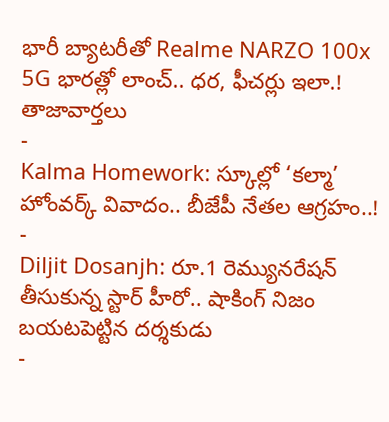భారీ బ్యాటరీతో Realme NARZO 100x 5G భారత్లో లాంచ్.. ధర, ఫీచర్లు ఇలా.!
తాజావార్తలు
-
Kalma Homework: స్కూల్లో ‘కల్మా’ హోంవర్క్ వివాదం.. బీజేపీ నేతల ఆగ్రహం..!
-
Diljit Dosanjh: రూ.1 రెమ్యునరేషన్ తీసుకున్న స్టార్ హీరో.. షాకింగ్ నిజం బయటపెట్టిన దర్శకుడు
-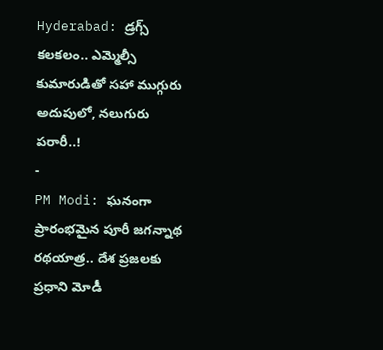Hyderabad: డ్రగ్స్ కలకలం.. ఎమ్మెల్సీ కుమారుడితో సహా ముగ్గురు అదుపులో, నలుగురు పరారీ..!
-
PM Modi: ఘనంగా ప్రారంభమైన పూరీ జగన్నాథ రథయాత్ర.. దేశ ప్రజలకు ప్రధాని మోడీ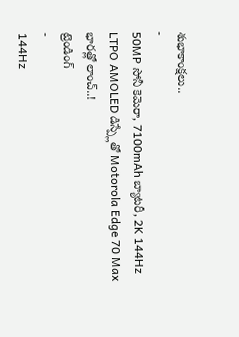శుభాకాంక్షలు..
-
50MP సోనీ కెమెరా, 7100mAh బ్యాటరీ, 2K 144Hz LTPO AMOLED డిస్ప్లేతో Motorola Edge 70 Max భారత్లో లాంచ్..!
ట్రెండింగ్
-
144Hz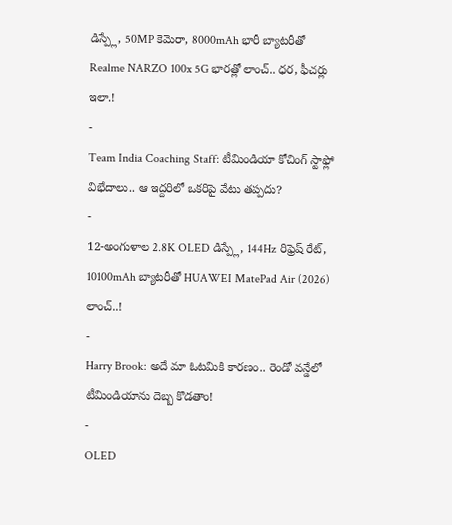డిస్ప్లే, 50MP కెమెరా, 8000mAh భారీ బ్యాటరీతో Realme NARZO 100x 5G భారత్లో లాంచ్.. ధర, ఫీచర్లు ఇలా.!
-
Team India Coaching Staff: టీమిండియా కోచింగ్ స్టాఫ్లో విభేదాలు.. ఆ ఇద్దరిలో ఒకరిపై వేటు తప్పదు?
-
12-అంగుళాల 2.8K OLED డిస్ప్లే, 144Hz రిఫ్రెష్ రేట్, 10100mAh బ్యాటరీతో HUAWEI MatePad Air (2026) లాంచ్..!
-
Harry Brook: అదే మా ఓటమికి కారణం.. రెండో వన్డేలో టీమిండియాను దెబ్బ కొడతాం!
-
OLED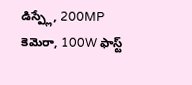డిస్ప్లే, 200MP కెమెరా, 100W ఫాస్ట్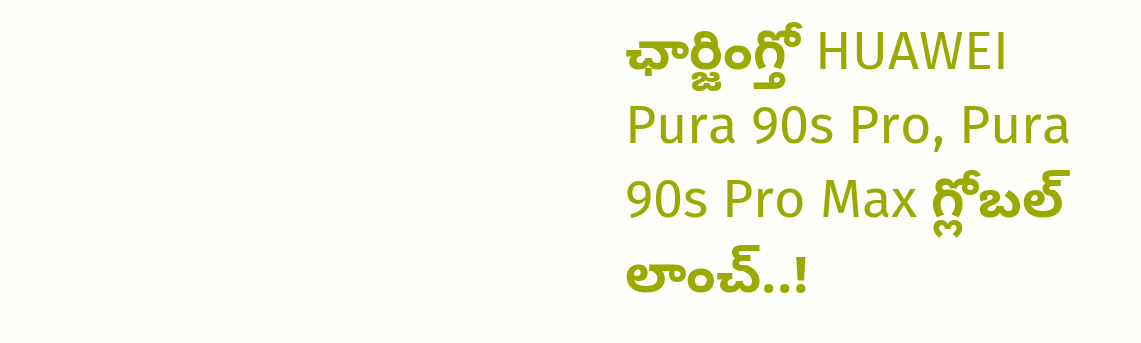ఛార్జింగ్తో HUAWEI Pura 90s Pro, Pura 90s Pro Max గ్లోబల్ లాంచ్..!